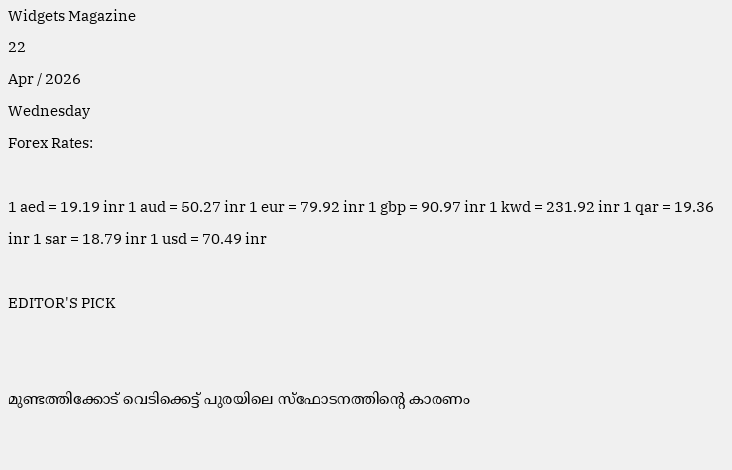Widgets Magazine
22
Apr / 2026
Wednesday
Forex Rates:

1 aed = 19.19 inr 1 aud = 50.27 inr 1 eur = 79.92 inr 1 gbp = 90.97 inr 1 kwd = 231.92 inr 1 qar = 19.36 inr 1 sar = 18.79 inr 1 usd = 70.49 inr

EDITOR'S PICK


മുണ്ടത്തിക്കോട് വെടിക്കെട്ട് പുരയിലെ സ്ഫോടനത്തിന്റെ കാരണം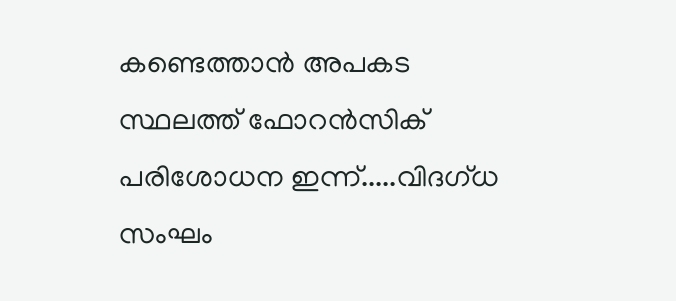കണ്ടെത്താൻ അപകട സ്ഥലത്ത് ഫോറൻസിക് പരിശോധന ഇന്ന്.....വിദഗ്ധ സംഘം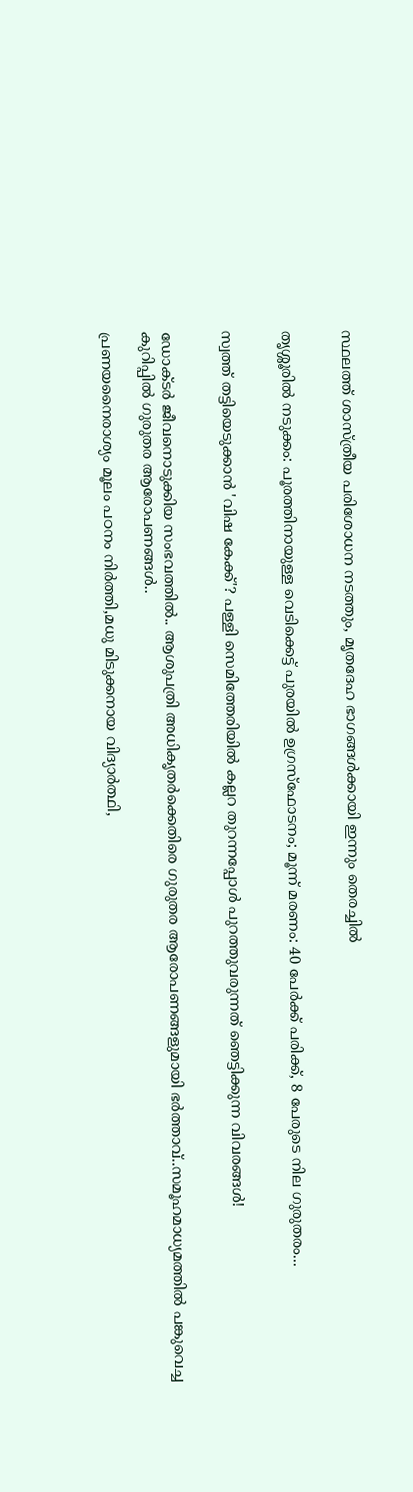സ്ഥലത്ത് ശാസ്ത്രീയ പരിശോധന നടത്തും, മൃതദേഹ ഭാഗങ്ങൾക്കായി ഇന്നും തെരച്ചിൽ


തൃശ്ശൂരിൽ നടുക്കം: പൂരത്തിനായുള്ള വെടിക്കെട്ട് പുരയിൽ ഉഗ്രസ്ഫോടനം; മൂന്ന് മരണം: 40 പേർക്ക് പരിക്ക്, 8 പേരുടെ നില ഗുരുതരം...


സ്വത്ത് തട്ടിയെടുക്കാൻ 'വിഷ കേക്ക്'? പള്ളി സെമിത്തേരിയിൽ കല്ലറ തുറന്നപ്പോൾ പുറത്തുവരുന്നത് ഞെട്ടിക്കുന്ന വിവരങ്ങൾ!


ഡോക്ടര്‍ ജീവനൊടുക്കിയ സംഭവത്തില്‍.. ആശുപത്രി അധികൃതര്‍ക്കെതിരെ ഗുരുതര ആരോപണങ്ങളുമായി ഭര്‍ത്താവ്..സമൂഹമാധ്യമത്തില്‍ പങ്കുവെച്ച കുറിപ്പിൽ ഗുരുതര ആരോപണങ്ങൾ..

പ്രണയനൈരാശ്യം മൂലം പഠനം നിര്‍ത്തി,മധു മിടുക്കനായ വിദ്യാര്‍ത്ഥി,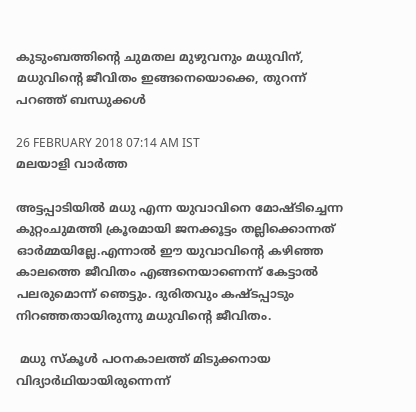കുടുംബത്തിന്റെ ചുമതല മുഴുവനും മധുവിന്, മധുവിന്റെ ജീവിതം ഇങ്ങനെയൊക്കെ, തുറന്ന് പറഞ്ഞ് ബന്ധുക്കള്‍

26 FEBRUARY 2018 07:14 AM IST
മലയാളി വാര്‍ത്ത

അട്ടപ്പാടിയില്‍ മധു എന്ന യുവാവിനെ മോഷ്ടിച്ചെന്ന കുറ്റംചുമത്തി ക്രൂരമായി ജനക്കൂട്ടം തല്ലിക്കൊന്നത് ഓര്‍മ്മയില്ലേ.എന്നാല്‍ ഈ യുവാവിന്റെ കഴിഞ്ഞ കാലത്തെ ജീവിതം എങ്ങനെയാണെന്ന് കേട്ടാല്‍ പലരുമൊന്ന് ഞെട്ടും. ദുരിതവും കഷ്ടപ്പാടും നിറഞ്ഞതായിരുന്നു മധുവിന്റെ ജീവിതം.

 മധു സ്‌കൂള്‍ പഠനകാലത്ത് മിടുക്കനായ വിദ്യാര്‍ഥിയായിരുന്നെന്ന്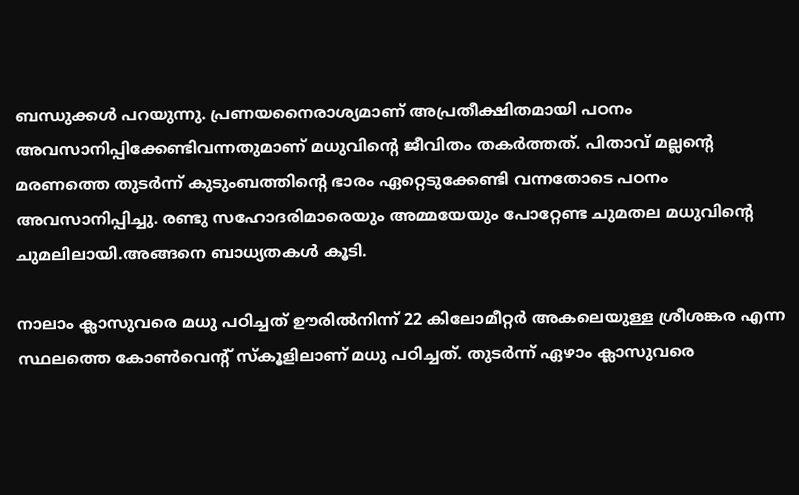ബന്ധുക്കള്‍ പറയുന്നു. പ്രണയനൈരാശ്യമാണ് അപ്രതീക്ഷിതമായി പഠനം അവസാനിപ്പിക്കേണ്ടിവന്നതുമാണ് മധുവിന്റെ ജീവിതം തകര്‍ത്തത്. പിതാവ് മല്ലന്റെ മരണത്തെ തുടര്‍ന്ന് കുടുംബത്തിന്റെ ഭാരം ഏറ്റെടുക്കേണ്ടി വന്നതോടെ പഠനം അവസാനിപ്പിച്ചു. രണ്ടു സഹോദരിമാരെയും അമ്മയേയും പോറ്റേണ്ട ചുമതല മധുവിന്റെ ചുമലിലായി.അങ്ങനെ ബാധ്യതകള്‍ കൂടി.

നാലാം ക്ലാസുവരെ മധു പഠിച്ചത് ഊരില്‍നിന്ന് 22 കിലോമീറ്റര്‍ അകലെയുള്ള ശ്രീശങ്കര എന്ന സ്ഥലത്തെ കോണ്‍വെന്റ് സ്‌കൂളിലാണ് മധു പഠിച്ചത്. തുടര്‍ന്ന് ഏഴാം ക്ലാസുവരെ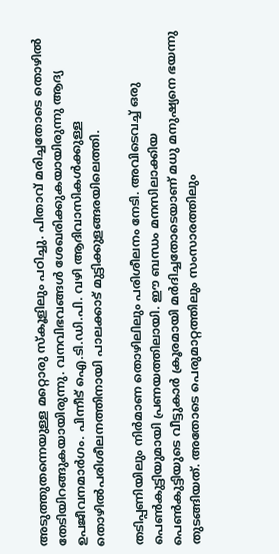അടുത്തുതന്നെയുള്ള മറ്റൊരു സ്‌കൂളിലും പഠിച്ചു. പിതാവ് മരിച്ചതോടെ തൊഴില്‍ തേടിയിറങ്ങുകയായിരുന്നു. വനവിഭവങ്ങള്‍ ശേഖരിക്കുകയായിരുന്നു ആദ്യ ഉപജീവനമാര്‍ഗം. പിന്നീട് ഐ.ടി.ഡി.പി. വഴി ആദിവാസികള്‍ക്കുള്ള തൊഴില്‍പരിശീലനത്തിനായി പാലക്കാട് മുട്ടിക്കുളങ്ങരയിലെത്തി.

തടിപ്പണിയിലും നിര്‍മാണ തൊഴിലിലും പരിശീലനം നേടി. അവിടെവച്ച് ഒരു പെണ്‍കുട്ടിയുമായി പ്രണയത്തിലായി. ഈ ബന്ധം മനസിലാക്കിയ പെണ്‍കുട്ടിയുടെ വീട്ടുകാര്‍ ക്രൂരമായി മര്‍ദിച്ചതോടെയാണ് മധു മനുഷ്യനെ ഭയന്നു തുടങ്ങിയത്. അതോടെ പെരുമാറ്റത്തിലും സംസാരത്തിലും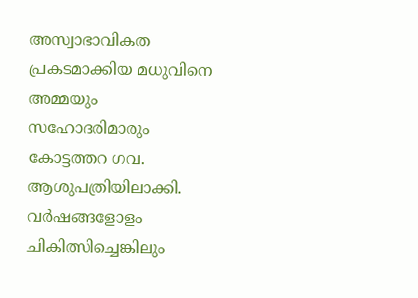അസ്വാഭാവികത പ്രകടമാക്കിയ മധുവിനെ അമ്മയും സഹോദരിമാരും കോട്ടത്തറ ഗവ. ആശുപത്രിയിലാക്കി. വര്‍ഷങ്ങളോളം ചികിത്സിച്ചെങ്കിലും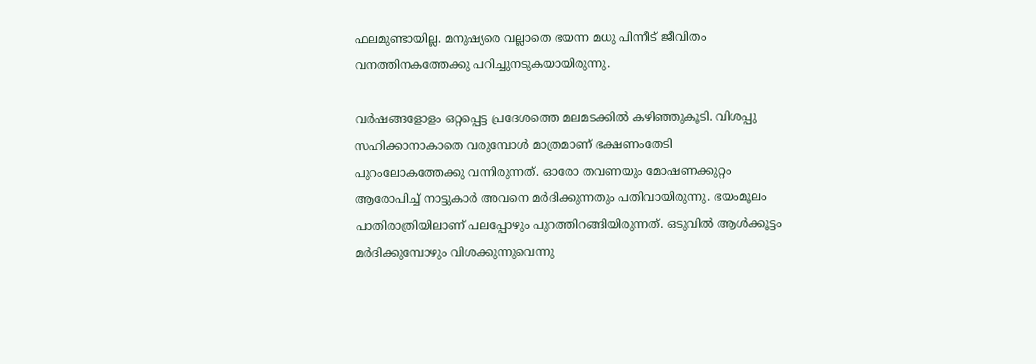ഫലമുണ്ടായില്ല. മനുഷ്യരെ വല്ലാതെ ഭയന്ന മധു പിന്നീട് ജീവിതം വനത്തിനകത്തേക്കു പറിച്ചുനടുകയായിരുന്നു.

വര്‍ഷങ്ങളോളം ഒറ്റപ്പെട്ട പ്രദേശത്തെ മലമടക്കില്‍ കഴിഞ്ഞുകൂടി. വിശപ്പു സഹിക്കാനാകാതെ വരുമ്പോള്‍ മാത്രമാണ് ഭക്ഷണംതേടി പുറംലോകത്തേക്കു വന്നിരുന്നത്. ഓരോ തവണയും മോഷണക്കുറ്റം ആരോപിച്ച് നാട്ടുകാര്‍ അവനെ മര്‍ദിക്കുന്നതും പതിവായിരുന്നു. ഭയംമൂലം പാതിരാത്രിയിലാണ് പലപ്പോഴും പുറത്തിറങ്ങിയിരുന്നത്. ഒടുവില്‍ ആള്‍ക്കൂട്ടം മര്‍ദിക്കുമ്പോഴും വിശക്കുന്നുവെന്നു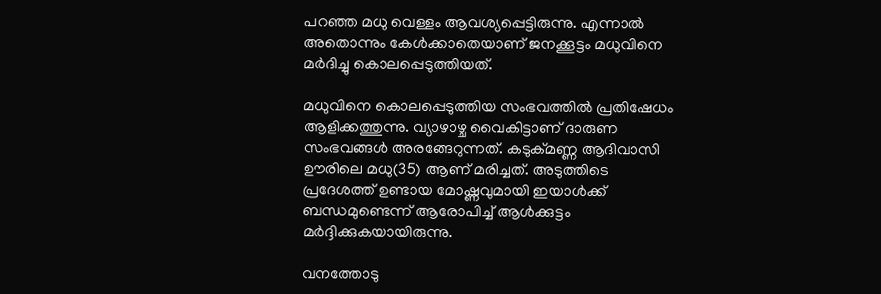പറഞ്ഞ മധു വെള്ളം ആവശ്യപ്പെട്ടിരുന്നു. എന്നാല്‍ അതൊന്നും കേള്‍ക്കാതെയാണ് ജനക്കൂട്ടം മധുവിനെ മര്‍ദിച്ചു കൊലപ്പെടുത്തിയത്.

മധുവിനെ കൊലപ്പെടുത്തിയ സംഭവത്തില്‍ പ്രതിഷേധം ആളിക്കത്തുന്നു. വ്യാഴാഴ്ച വൈകിട്ടാണ് ദാരുണ സംഭവങ്ങള്‍ അരങ്ങേറുന്നത്. കടുക്മണ്ണ ആദിവാസി ഊരിലെ മധു(35) ആണ് മരിച്ചത്. അടുത്തിടെ പ്രദേശത്ത് ഉണ്ടായ മോഷ്ണവുമായി ഇയാള്‍ക്ക് ബന്ധമുണ്ടെന്ന് ആരോപിച്ച് ആള്‍ക്കുട്ടം മര്‍ദ്ദിക്കുകയായിരുന്നു.

വനത്തോടു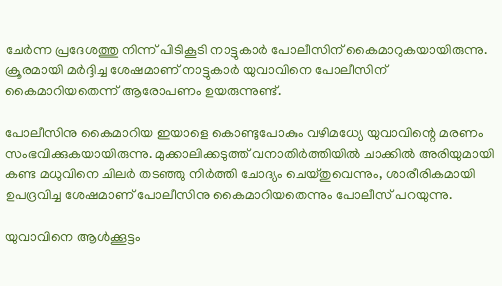ചേര്‍ന്ന പ്രദേശത്തു നിന്ന് പിടികൂടി നാട്ടുകാര്‍ പോലീസിന് കൈമാറുകയായിരുന്നു. ക്രൂരമായി മര്‍ദ്ദിച്ച ശേഷമാണ് നാട്ടുകാര്‍ യുവാവിനെ പോലീസിന് കൈമാറിയതെന്ന് ആരോപണം ഉയരുന്നുണ്ട്.

പോലീസിനു കൈമാറിയ ഇയാളെ കൊണ്ടുപോകും വഴിമധ്യേ യുവാവിന്റെ മരണം സംഭവിക്കുകയായിരുന്നു. മുക്കാലിക്കടുത്ത് വനാതിര്‍ത്തിയില്‍ ചാക്കില്‍ അരിയുമായി കണ്ട മധുവിനെ ചിലര്‍ തടഞ്ഞു നിര്‍ത്തി ചോദ്യം ചെയ്തുവെന്നും, ശാരീരികമായി ഉപദ്രവിച്ച ശേഷമാണ് പോലീസിനു കൈമാറിയതെന്നും പോലീസ് പറയുന്നു.

യുവാവിനെ ആള്‍ക്കൂട്ടം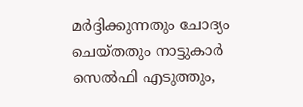മര്‍ദ്ദിക്കുന്നതും ചോദ്യം ചെയ്തതും നാട്ടുകാര്‍ സെല്‍ഫി എടുത്തും,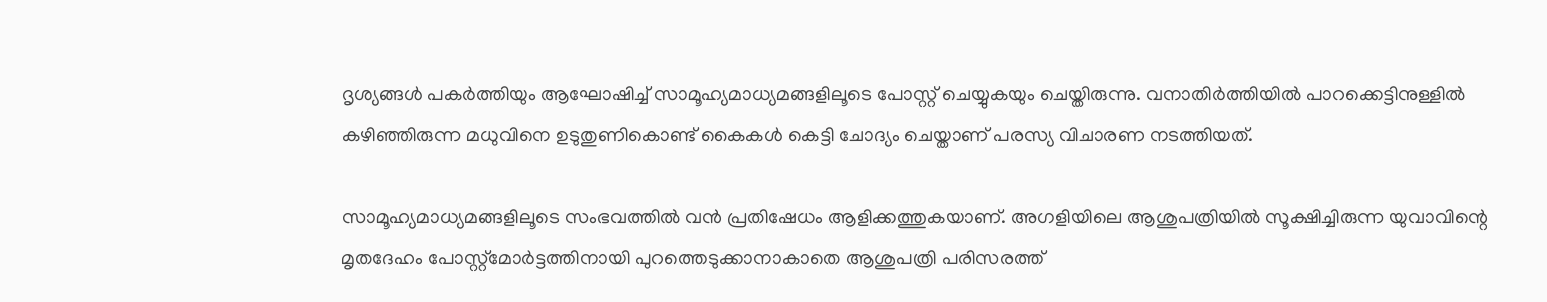ദൃശ്യങ്ങള്‍ പകര്‍ത്തിയും ആഘോഷിച്ച് സാമൂഹ്യമാധ്യമങ്ങളിലൂടെ പോസ്റ്റ് ചെയ്യുകയും ചെയ്തിരുന്നു. വനാതിര്‍ത്തിയില്‍ പാറക്കെട്ടിനുള്ളില്‍ കഴിഞ്ഞിരുന്ന മധുവിനെ ഉടുതുണികൊണ്ട് കൈകള്‍ കെട്ടി ചോദ്യം ചെയ്താണ് പരസ്യ വിചാരണ നടത്തിയത്.

സാമൂഹ്യമാധ്യമങ്ങളിലൂടെ സംഭവത്തില്‍ വന്‍ പ്രതിഷേധം ആളിക്കത്തുകയാണ്. അഗളിയിലെ ആശുപത്രിയില്‍ സൂക്ഷിച്ചിരുന്ന യുവാവിന്റെ മൃതദേഹം പോസ്റ്റ്‌മോര്‍ട്ടത്തിനായി പുറത്തെടുക്കാനാകാതെ ആശുപത്രി പരിസരത്ത്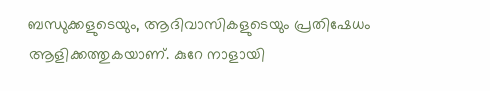ബന്ധുക്കളുടെയും, ആദിവാസികളുടെയും പ്രതിഷേധം ആളിക്കത്തുകയാണ്. കുറേ നാളായി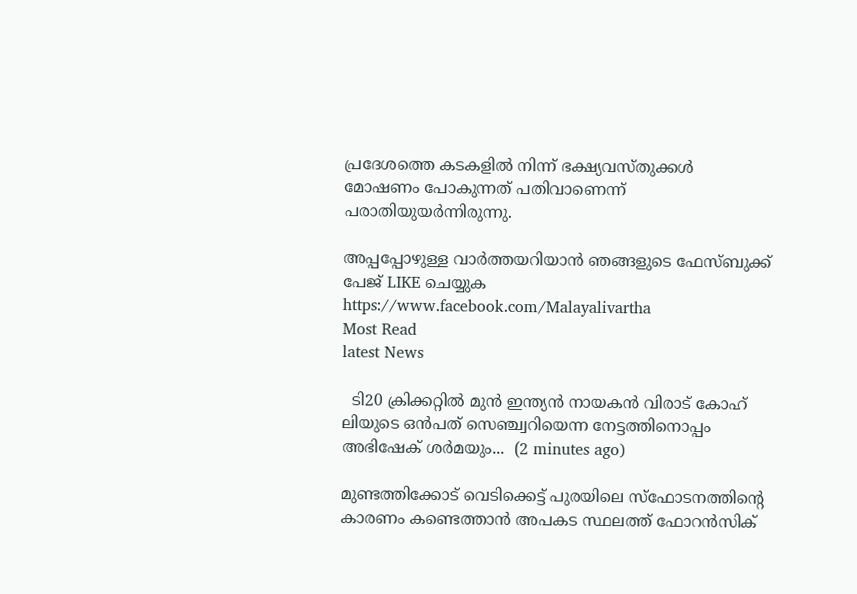പ്രദേശത്തെ കടകളില്‍ നിന്ന് ഭക്ഷ്യവസ്തുക്കള്‍ മോഷണം പോകുന്നത് പതിവാണെന്ന് പരാതിയുയര്‍ന്നിരുന്നു.

അപ്പപ്പോഴുള്ള വാര്‍ത്തയറിയാന്‍ ഞങ്ങളുടെ ഫേസ്‌ബുക്ക്‌ പേജ് LIKE ചെയ്യുക
https://www.facebook.com/Malayalivartha
Most Read
latest News

  ടി20 ക്രിക്കറ്റില്‍ മുന്‍ ഇന്ത്യന്‍ നായകന്‍ വിരാട് കോഹ് ലിയുടെ ഒന്‍പത് സെഞ്ച്വറിയെന്ന നേട്ടത്തിനൊപ്പം അഭിഷേക് ശര്‍മയും...  (2 minutes ago)

മുണ്ടത്തിക്കോട് വെടിക്കെട്ട് പുരയിലെ സ്ഫോടനത്തിന്റെ കാരണം കണ്ടെത്താൻ അപകട സ്ഥലത്ത് ഫോറൻസിക്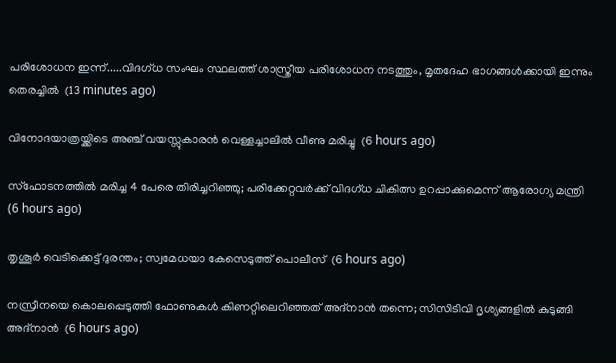പരിശോധന ഇന്ന്.....വിദഗ്ധ സംഘം സ്ഥലത്ത് ശാസ്ത്രീയ പരിശോധന നടത്തും, മൃതദേഹ ഭാഗങ്ങൾക്കായി ഇന്നും തെരച്ചിൽ  (13 minutes ago)

വിനോദയാത്രയ്ക്കിടെ അഞ്ച് വയസ്സുകാരന്‍ വെള്ളച്ചാലില്‍ വീണു മരിച്ചു  (6 hours ago)

സ്‌ഫോടനത്തില്‍ മരിച്ച 4 പേരെ തിരിച്ചറിഞ്ഞു; പരിക്കേറ്റവര്‍ക്ക് വിദഗ്ധ ചികിത്സ ഉറപ്പാക്കുമെന്ന് ആരോഗ്യ മന്ത്രി  (6 hours ago)

തൃശൂര്‍ വെടിക്കെട്ട് ദുരന്തം; സ്വമേധയാ കേസെടുത്ത് പൊലീസ്  (6 hours ago)

നസ്രീനയെ കൊലപ്പെടുത്തി ഫോണുകള്‍ കിണറ്റിലെറിഞ്ഞത് അദ്‌നാന്‍ തന്നെ; സിസിടിവി ദൃശ്യങ്ങളില്‍ കുടുങ്ങി അദ്‌നാന്‍  (6 hours ago)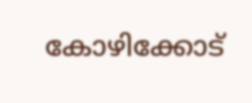കോഴിക്കോട്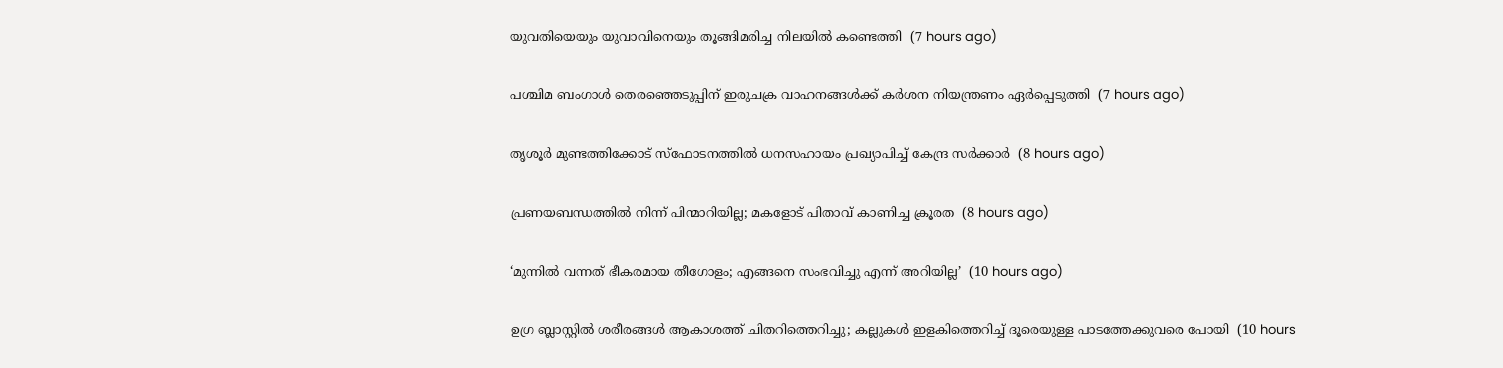യുവതിയെയും യുവാവിനെയും തൂങ്ങിമരിച്ച നിലയില്‍ കണ്ടെത്തി  (7 hours ago)

പശ്ചിമ ബംഗാള്‍ തെരഞ്ഞെടുപ്പിന് ഇരുചക്ര വാഹനങ്ങള്‍ക്ക് കര്‍ശന നിയന്ത്രണം ഏര്‍പ്പെടുത്തി  (7 hours ago)

തൃശൂര്‍ മുണ്ടത്തിക്കോട് സ്‌ഫോടനത്തില്‍ ധനസഹായം പ്രഖ്യാപിച്ച് കേന്ദ്ര സര്‍ക്കാര്‍  (8 hours ago)

പ്രണയബന്ധത്തില്‍ നിന്ന് പിന്മാറിയില്ല; മകളോട് പിതാവ് കാണിച്ച ക്രൂരത  (8 hours ago)

‘മുന്നിൽ വന്നത് ഭീകരമായ തീഗോളം; എങ്ങനെ സംഭവിച്ചു എന്ന് അറിയില്ല’  (10 hours ago)

ഉഗ്ര ബ്ലാസ്റ്റിൽ ശരീരങ്ങൾ ആകാശത്ത് ചിതറിത്തെറിച്ചു; കല്ലുകൾ ഇളകിത്തെറിച്ച് ദൂരെയുള്ള പാടത്തേക്കുവരെ പോയി  (10 hours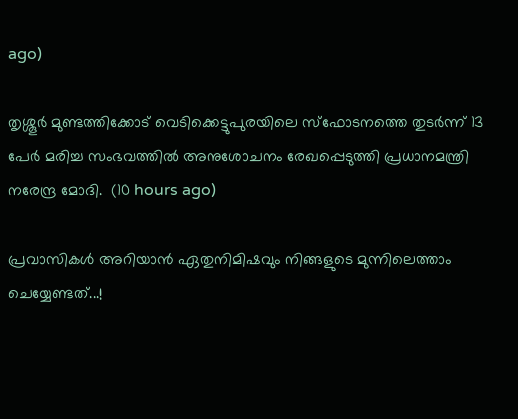ago)

തൃശ്ശൂർ മുണ്ടത്തിക്കോട് വെടിക്കെട്ടുപുരയിലെ സ്ഫോടനത്തെ തുടർന്ന് 13 പേർ മരിച്ച സംഭവത്തിൽ അനുശോചനം രേഖപ്പെടുത്തി പ്രധാനമന്ത്രി നരേന്ദ്ര മോദി.  (10 hours ago)

പ്രവാസികൾ അറിയാൻ ഏതുനിമിഷവും നിങ്ങളുടെ മുന്നിലെത്താം ചെയ്യേണ്ടത്...!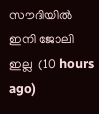സൗദിയിൽ ഇനി ജോലി ഇല്ല  (10 hours ago)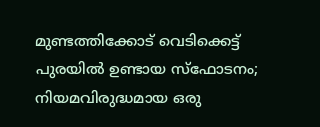മുണ്ടത്തിക്കോട് വെടിക്കെട്ട് പുരയില്‍ ഉണ്ടായ സ്‌ഫോടനം; നിയമവിരുദ്ധമായ ഒരു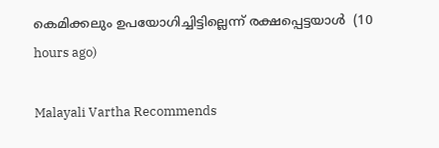കെമിക്കലും ഉപയോഗിച്ചിട്ടില്ലെന്ന് രക്ഷപ്പെട്ടയാള്‍  (10 hours ago)

Malayali Vartha Recommends